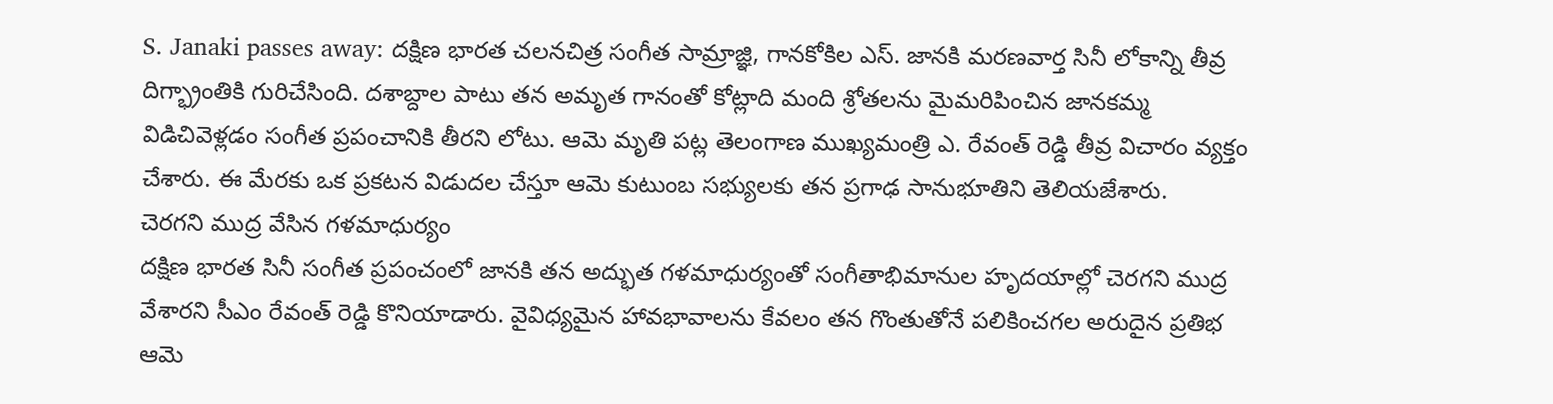S. Janaki passes away: దక్షిణ భారత చలనచిత్ర సంగీత సామ్రాజ్ఞి, గానకోకిల ఎస్. జానకి మరణవార్త సినీ లోకాన్ని తీవ్ర దిగ్భ్రాంతికి గురిచేసింది. దశాబ్దాల పాటు తన అమృత గానంతో కోట్లాది మంది శ్రోతలను మైమరిపించిన జానకమ్మ విడిచివెళ్లడం సంగీత ప్రపంచానికి తీరని లోటు. ఆమె మృతి పట్ల తెలంగాణ ముఖ్యమంత్రి ఎ. రేవంత్ రెడ్డి తీవ్ర విచారం వ్యక్తం చేశారు. ఈ మేరకు ఒక ప్రకటన విడుదల చేస్తూ ఆమె కుటుంబ సభ్యులకు తన ప్రగాఢ సానుభూతిని తెలియజేశారు.
చెరగని ముద్ర వేసిన గళమాధుర్యం
దక్షిణ భారత సినీ సంగీత ప్రపంచంలో జానకి తన అద్భుత గళమాధుర్యంతో సంగీతాభిమానుల హృదయాల్లో చెరగని ముద్ర వేశారని సీఎం రేవంత్ రెడ్డి కొనియాడారు. వైవిధ్యమైన హావభావాలను కేవలం తన గొంతుతోనే పలికించగల అరుదైన ప్రతిభ ఆమె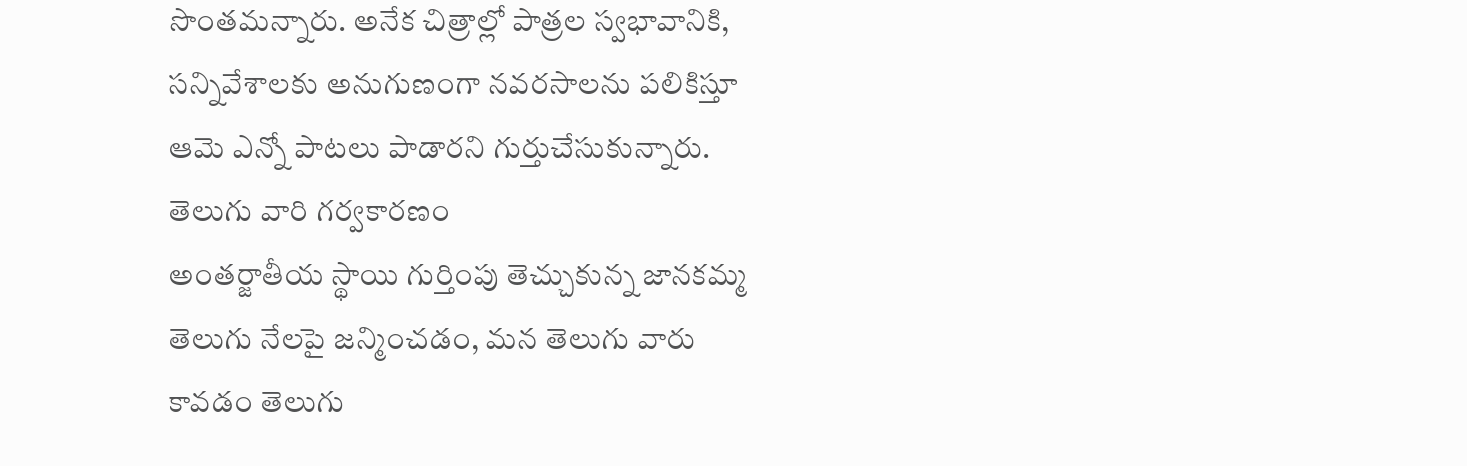సొంతమన్నారు. అనేక చిత్రాల్లో పాత్రల స్వభావానికి, సన్నివేశాలకు అనుగుణంగా నవరసాలను పలికిస్తూ ఆమె ఎన్నో పాటలు పాడారని గుర్తుచేసుకున్నారు.
తెలుగు వారి గర్వకారణం
అంతర్జాతీయ స్థాయి గుర్తింపు తెచ్చుకున్న జానకమ్మ తెలుగు నేలపై జన్మించడం, మన తెలుగు వారు కావడం తెలుగు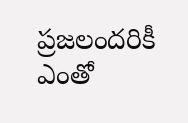ప్రజలందరికీ ఎంతో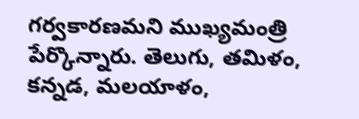గర్వకారణమని ముఖ్యమంత్రి పేర్కొన్నారు. తెలుగు, తమిళం, కన్నడ, మలయాళం,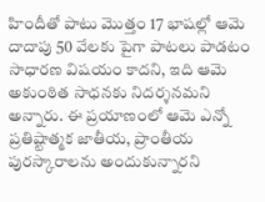హిందీతో పాటు మొత్తం 17 భాషల్లో ఆమె దాదాపు 50 వేలకు పైగా పాటలు పాడటం సాధారణ విషయం కాదని, ఇది ఆమె అకుంఠిత సాధనకు నిదర్శనమని అన్నారు. ఈ ప్రయాణంలో ఆమె ఎన్నో ప్రతిష్టాత్మక జాతీయ, ప్రాంతీయ పురస్కారాలను అందుకున్నారని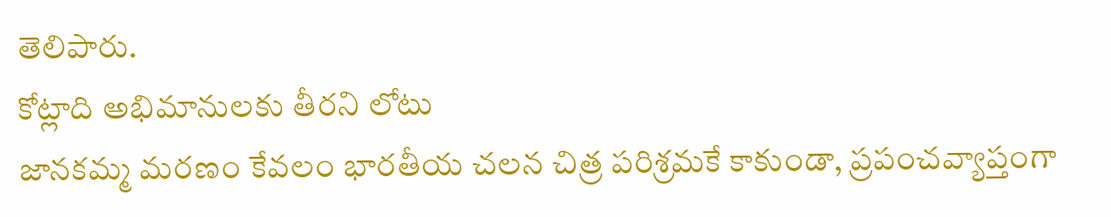తెలిపారు.
కోట్లాది అభిమానులకు తీరని లోటు
జానకమ్మ మరణం కేవలం భారతీయ చలన చిత్ర పరిశ్రమకే కాకుండా, ప్రపంచవ్యాప్తంగా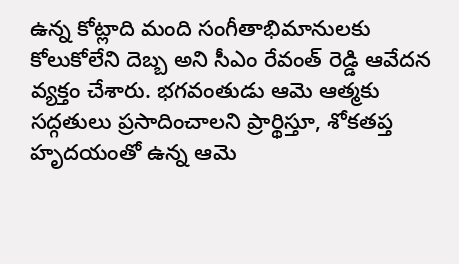ఉన్న కోట్లాది మంది సంగీతాభిమానులకు కోలుకోలేని దెబ్బ అని సీఎం రేవంత్ రెడ్డి ఆవేదన వ్యక్తం చేశారు. భగవంతుడు ఆమె ఆత్మకు సద్గతులు ప్రసాదించాలని ప్రార్థిస్తూ, శోకతప్త హృదయంతో ఉన్న ఆమె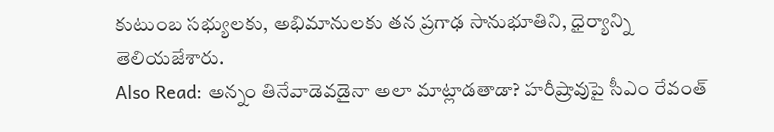కుటుంబ సభ్యులకు, అభిమానులకు తన ప్రగాఢ సానుభూతిని, ధైర్యాన్ని తెలియజేశారు.
Also Read: అన్నం తినేవాడెవడైనా అలా మాట్లాడతాడా? హరీష్రావుపై సీఎం రేవంత్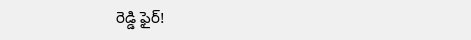రెడ్డి ఫైర్!